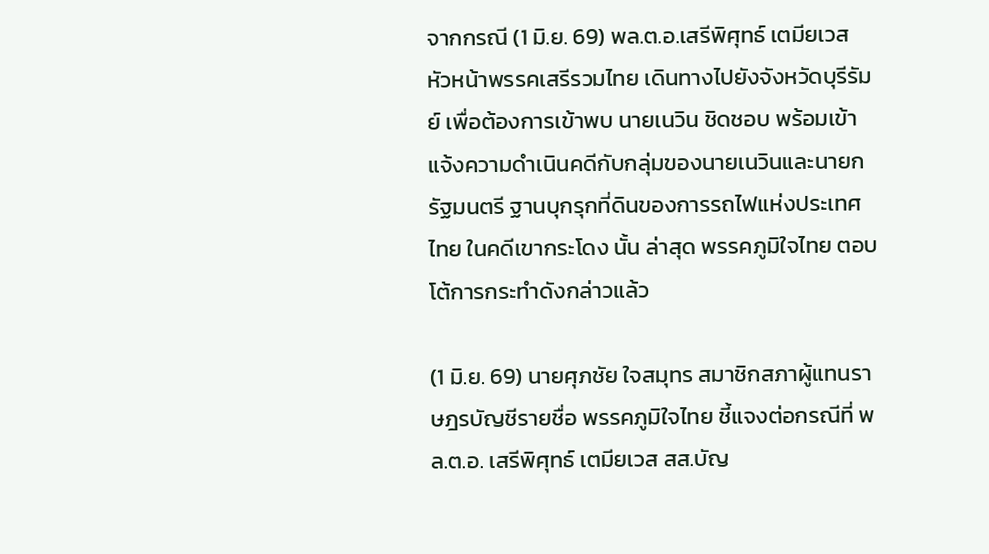จากกรณี (1 มิ.ย. 69) พล.ต.อ.เสรีพิศุทธ์ เตมียเวส หัวหน้าพรรคเสรีรวมไทย เดินทางไปยังจังหวัดบุรีรัมย์ เพื่อต้องการเข้าพบ นายเนวิน ชิดชอบ พร้อมเข้าแจ้งความดำเนินคดีกับกลุ่มของนายเนวินและนายกรัฐมนตรี ฐานบุกรุกที่ดินของการรถไฟแห่งประเทศไทย ในคดีเขากระโดง นั้น ล่าสุด พรรคภูมิใจไทย ตอบโต้การกระทำดังกล่าวแล้ว

(1 มิ.ย. 69) นายศุภชัย ใจสมุทร สมาชิกสภาผู้แทนราษฎรบัญชีรายชื่อ พรรคภูมิใจไทย ชี้แจงต่อกรณีที่ พล.ต.อ. เสรีพิศุทธ์ เตมียเวส สส.บัญ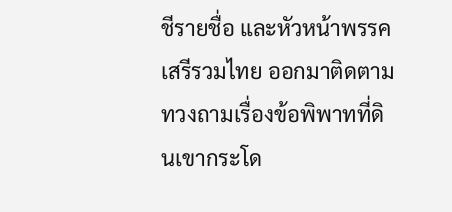ชีรายชื่อ และหัวหน้าพรรคเสรีรวมไทย ออกมาติดตามทวงถามเรื่องข้อพิพาทที่ดินเขากระโด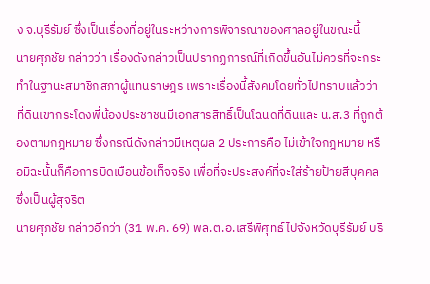ง จ.บุรีรัมย์ ซึ่งเป็นเรื่องที่อยู่ในระหว่างการพิจารณาของศาลอยู่ในขณะนี้
นายศุภชัย กล่าวว่า เรื่องดังกล่าวเป็นปรากฏการณ์ที่เกิดขึ้นอันไม่ควรที่จะกระทำในฐานะสมาชิกสภาผู้แทนราษฎร เพราะเรื่องนี้สังคมโดยทั่วไปทราบแล้วว่า ที่ดินเขากระโดงพี่น้องประชาชนมีเอกสารสิทธิ์เป็นโฉนดที่ดินและ น.ส.3 ที่ถูกต้องตามกฎหมาย ซึ่งกรณีดังกล่าวมีเหตุผล 2 ประการคือ ไม่เข้าใจกฎหมาย หรือมิฉะนั้นก็คือการบิดเบือนข้อเท็จจริง เพื่อที่จะประสงค์ที่จะใส่ร้ายป้ายสีบุคคลซึ่งเป็นผู้สุจริต
นายศุภชัย กล่าวอีกว่า (31 พ.ค. 69) พล.ต.อ.เสรีพิศุทธ์ ไปจังหวัดบุรีรัมย์ บริ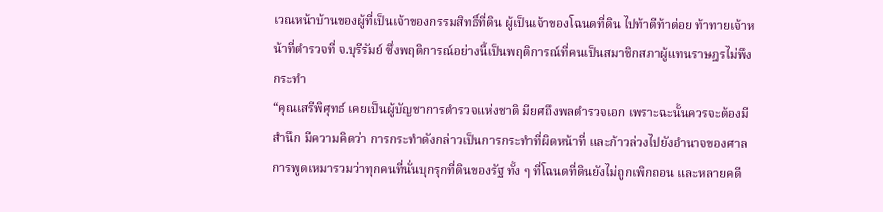เวณหน้าบ้านของผู้ที่เป็นเจ้าของกรรมสิทธิ์ที่ดิน ผู้เป็นเจ้าของโฉนดที่ดิน ไปท้าตีท้าต่อย ท้าทายเจ้าหน้าที่ตำรวจที่ จ.บุรีรัมย์ ซึ่งพฤติการณ์อย่างนี้เป็นพฤติการณ์ที่คนเป็นสมาชิกสภาผู้แทนราษฎรไม่พึงกระทำ
“คุณเสรีพิศุทธ์ เคยเป็นผู้บัญชาการตำรวจแห่งชาติ มียศถึงพลตำรวจเอก เพราะฉะนั้นควรจะต้องมีสำนึก มีความคิดว่า การกระทำดังกล่าวเป็นการกระทำที่ผิดหน้าที่ และก้าวล่วงไปยังอำนาจของศาล การพูดเหมารวมว่าทุกคนที่นั่นบุกรุกที่ดินของรัฐ ทั้ง ๆ ที่โฉนดที่ดินยังไม่ถูกเพิกถอน และหลายคดี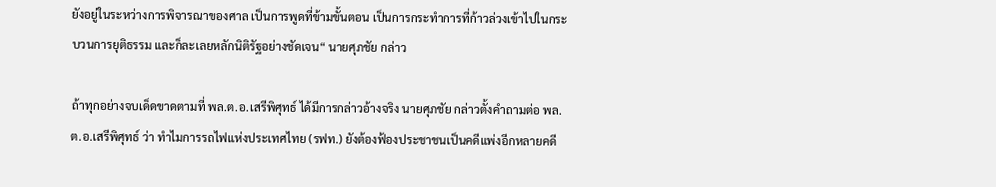ยังอยู่ในระหว่างการพิจารณาของศาล เป็นการพูดที่ข้ามขั้นตอน เป็นการกระทำการที่ก้าวล่วงเข้าไปในกระบวนการยุติธรรม และก็ละเลยหลักนิติรัฐอย่างชัดเจน“ นายศุภชัย กล่าว

ถ้าทุกอย่างจบเด็ดขาดตามที่ พล.ต.อ.เสรีพิศุทธ์ ได้มีการกล่าวอ้างจริง นายศุภชัย กล่าวตั้งคำถามต่อ พล.ต.อ.เสรีพิศุทธ์ ว่า ทำไมการรถไฟแห่งประเทศไทย (รฟท.) ยังต้องฟ้องประชาชนเป็นคดีแพ่งอีกหลายคดี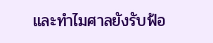และทำไมศาลยังรับฟ้อ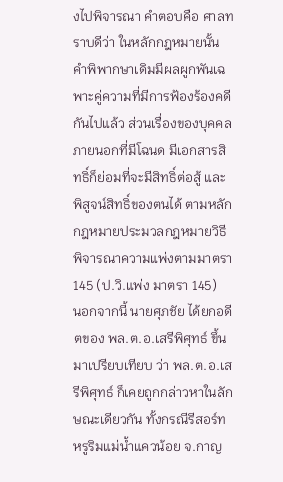งไปพิจารณา คำตอบคือ ศาลทราบดีว่า ในหลักกฎหมายนั้น คำพิพากษาเดิมมีผลผูกพันเฉพาะคู่ความที่มีการฟ้องร้องคดีกันไปแล้ว ส่วนเรื่องของบุคคลภายนอกที่มีโฉนด มีเอกสารสิทธิ์ก็ย่อมที่จะมีสิทธิ์ต่อสู้ และพิสูจน์สิทธิ์ของตนได้ ตามหลักกฎหมายประมวลกฎหมายวิธีพิจารณาความแพ่งตามมาตรา 145 (ป.วิ.แพ่ง มาตรา 145)
นอกจากนี้ นายศุภชัย ได้ยกอดีตของ พล.ต.อ.เสรีพิศุทธ์ ขึ้นมาเปรียบเทียบ ว่า พล.ต.อ.เสรีพิศุทธ์ ก็เคยถูกกล่าวหาในลักษณะเดียวกัน ทั้งกรณีรีสอร์ทหรูริมแม่น้ำแควน้อย จ.กาญ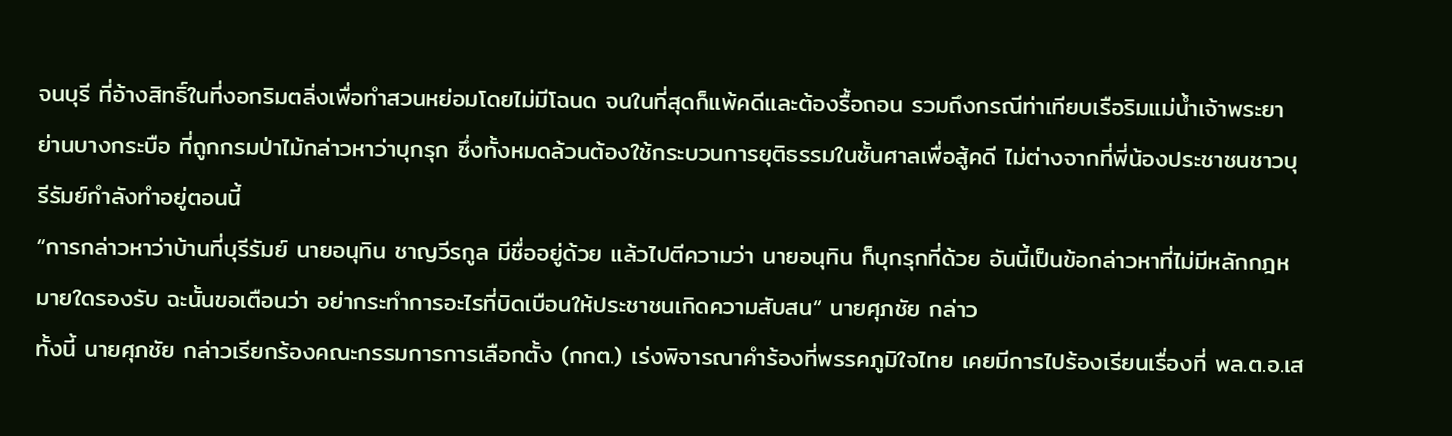จนบุรี ที่อ้างสิทธิ์ในที่งอกริมตลิ่งเพื่อทำสวนหย่อมโดยไม่มีโฉนด จนในที่สุดก็แพ้คดีและต้องรื้อถอน รวมถึงกรณีท่าเทียบเรือริมแม่น้ำเจ้าพระยา ย่านบางกระบือ ที่ถูกกรมป่าไม้กล่าวหาว่าบุกรุก ซึ่งทั้งหมดล้วนต้องใช้กระบวนการยุติธรรมในชั้นศาลเพื่อสู้คดี ไม่ต่างจากที่พี่น้องประชาชนชาวบุรีรัมย์กำลังทำอยู่ตอนนี้
“การกล่าวหาว่าบ้านที่บุรีรัมย์ นายอนุทิน ชาญวีรกูล มีชื่ออยู่ด้วย แล้วไปตีความว่า นายอนุทิน ก็บุกรุกที่ด้วย อันนี้เป็นข้อกล่าวหาที่ไม่มีหลักกฎหมายใดรองรับ ฉะนั้นขอเตือนว่า อย่ากระทำการอะไรที่บิดเบือนให้ประชาชนเกิดความสับสน“ นายศุภชัย กล่าว
ทั้งนี้ นายศุภชัย กล่าวเรียกร้องคณะกรรมการการเลือกตั้ง (กกต.) เร่งพิจารณาคำร้องที่พรรคภูมิใจไทย เคยมีการไปร้องเรียนเรื่องที่ พล.ต.อ.เส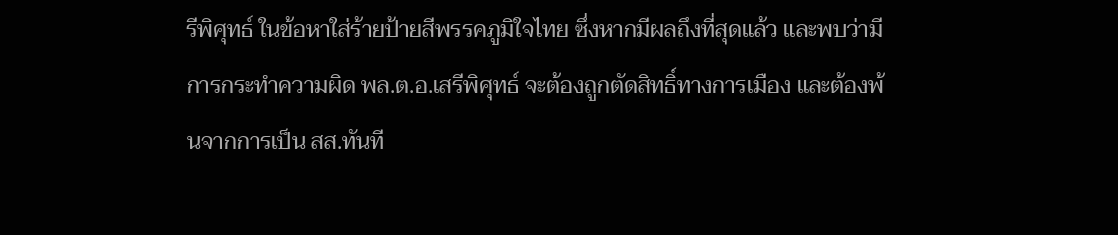รีพิศุทธ์ ในข้อหาใส่ร้ายป้ายสีพรรคภูมิใจไทย ซึ่งหากมีผลถึงที่สุดแล้ว และพบว่ามีการกระทำความผิด พล.ต.อ.เสรีพิศุทธ์ จะต้องถูกตัดสิทธิ์ทางการเมือง และต้องพ้นจากการเป็น สส.ทันที